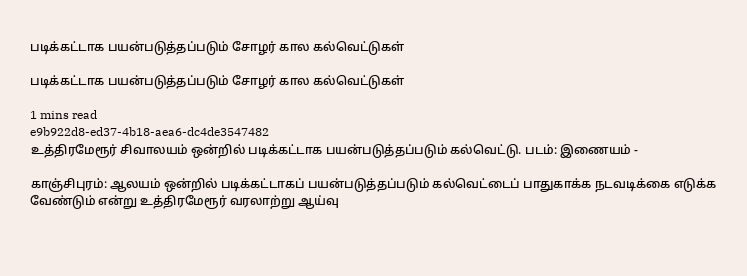படிக்கட்டாக பயன்படுத்தப்படும் சோழர் கால கல்வெட்டுகள்

படிக்கட்டாக பயன்படுத்தப்படும் சோழர் கால கல்வெட்டுகள்

1 mins read
e9b922d8-ed37-4b18-aea6-dc4de3547482
உத்திரமேரூர் சிவாலயம் ஒன்றில் படிக்கட்டாக பயன்படுத்தப்படும் கல்வெட்டு. படம்: இணையம் -

காஞ்சிபுரம்: ஆலயம் ஒன்றில் படிக்கட்டாகப் பயன்படுத்தப்படும் கல்வெட்டைப் பாதுகாக்க நடவடிக்கை எடுக்க வேண்டும் என்று உத்திரமேரூர் வரலாற்று ஆய்வு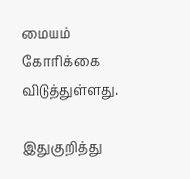மையம் கோரிக்கை விடுத்துள்ளது.

இதுகுறித்து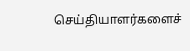செய்தியாளர்களைச்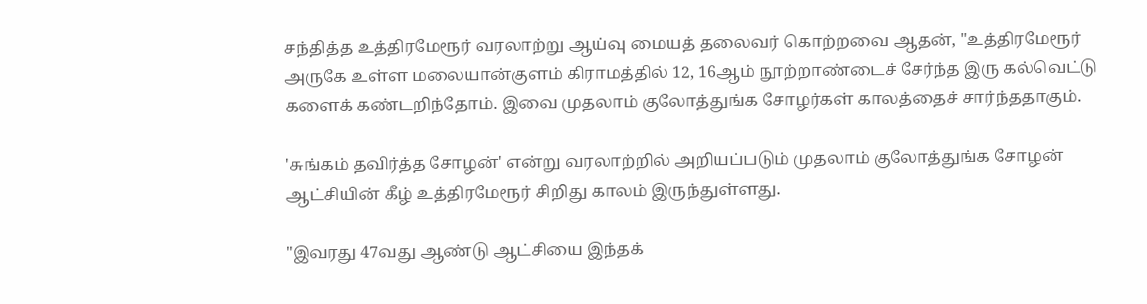சந்தித்த உத்திரமேரூர் வரலாற்று ஆய்வு மையத் தலைவர் கொற்றவை ஆதன், "உத்திரமேரூர் அருகே உள்ள மலையான்குளம் கிராமத்தில் 12, 16ஆம் நூற்றாண்டைச் சேர்ந்த இரு கல்வெட்டு களைக் கண்டறிந்தோம். இவை முதலாம் குலோத்துங்க சோழர்கள் காலத்தைச் சார்ந்ததாகும்.

'சுங்கம் தவிர்த்த சோழன்' என்று வரலாற்றில் அறியப்படும் முதலாம் குலோத்துங்க சோழன் ஆட்சியின் கீழ் உத்திரமேரூர் சிறிது காலம் இருந்துள்ளது.

"இவரது 47வது ஆண்டு ஆட்சியை இந்தக்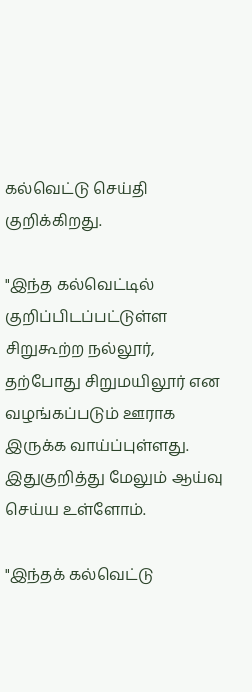கல்வெட்டு செய்தி குறிக்கிறது.

"இந்த கல்வெட்டில் குறிப்பிடப்பட்டுள்ள சிறுகூற்ற நல்லூர், தற்போது சிறுமயிலூர் என வழங்கப்படும் ஊராக இருக்க வாய்ப்புள்ளது. இதுகுறித்து மேலும் ஆய்வு செய்ய உள்ளோம்.

"இந்தக் கல்வெட்டு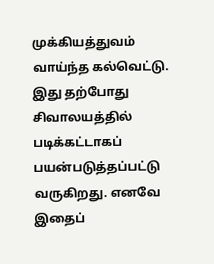முக்கியத்துவம் வாய்ந்த கல்வெட்டு. இது தற்போது சிவாலயத்தில் படிக்கட்டாகப் பயன்படுத்தப்பட்டு வருகிறது. எனவே இதைப்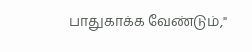பாதுகாக்க வேண்டும்,"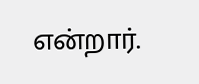என்றார்.